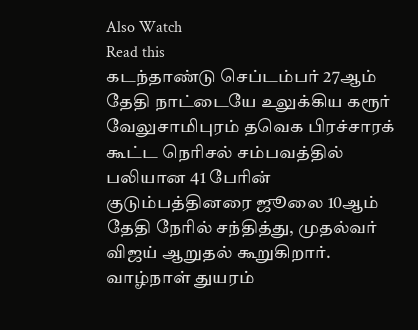Also Watch
Read this
கடந்தாண்டு செப்டம்பர் 27ஆம் தேதி நாட்டையே உலுக்கிய கரூர் வேலுசாமிபுரம் தவெக பிரச்சாரக் கூட்ட நெரிசல் சம்பவத்தில் பலியான 41 பேரின் குடும்பத்தினரை ஜூலை 10ஆம் தேதி நேரில் சந்தித்து, முதல்வர் விஜய் ஆறுதல் கூறுகிறார்.
வாழ்நாள் துயரம்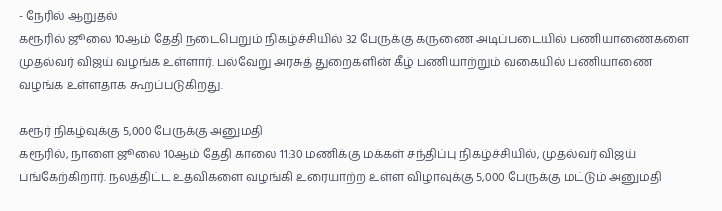- நேரில் ஆறுதல்
கரூரில் ஜூலை 10ஆம் தேதி நடைபெறும் நிகழ்ச்சியில் 32 பேருக்கு கருணை அடிப்படையில் பணியாணைகளை முதல்வர் விஜய் வழங்க உள்ளார். பல்வேறு அரசுத் துறைகளின் கீழ் பணியாற்றும் வகையில் பணியாணை வழங்க உள்ளதாக கூறப்படுகிறது.

கரூர் நிகழ்வுக்கு 5,000 பேருக்கு அனுமதி
கரூரில், நாளை ஜூலை 10ஆம் தேதி காலை 11:30 மணிக்கு மக்கள் சந்திப்பு நிகழ்ச்சியில், முதல்வர் விஜய் பங்கேற்கிறார். நலத்திட்ட உதவிகளை வழங்கி உரையாற்ற உள்ள விழாவுக்கு 5,000 பேருக்கு மட்டும் அனுமதி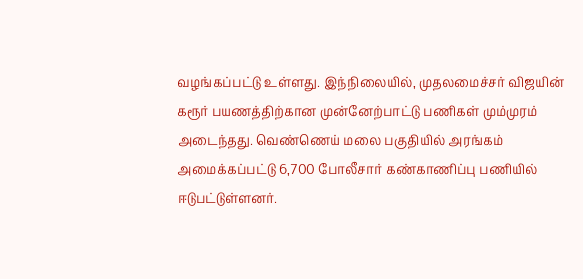வழங்கப்பட்டு உள்ளது. இந்நிலையில், முதலமைச்சர் விஜயின் கரூர் பயணத்திற்கான முன்னேற்பாட்டு பணிகள் மும்முரம் அடைந்தது. வெண்ணெய் மலை பகுதியில் அரங்கம் அமைக்கப்பட்டு 6,700 போலீசார் கண்காணிப்பு பணியில் ஈடுபட்டுள்ளனர்.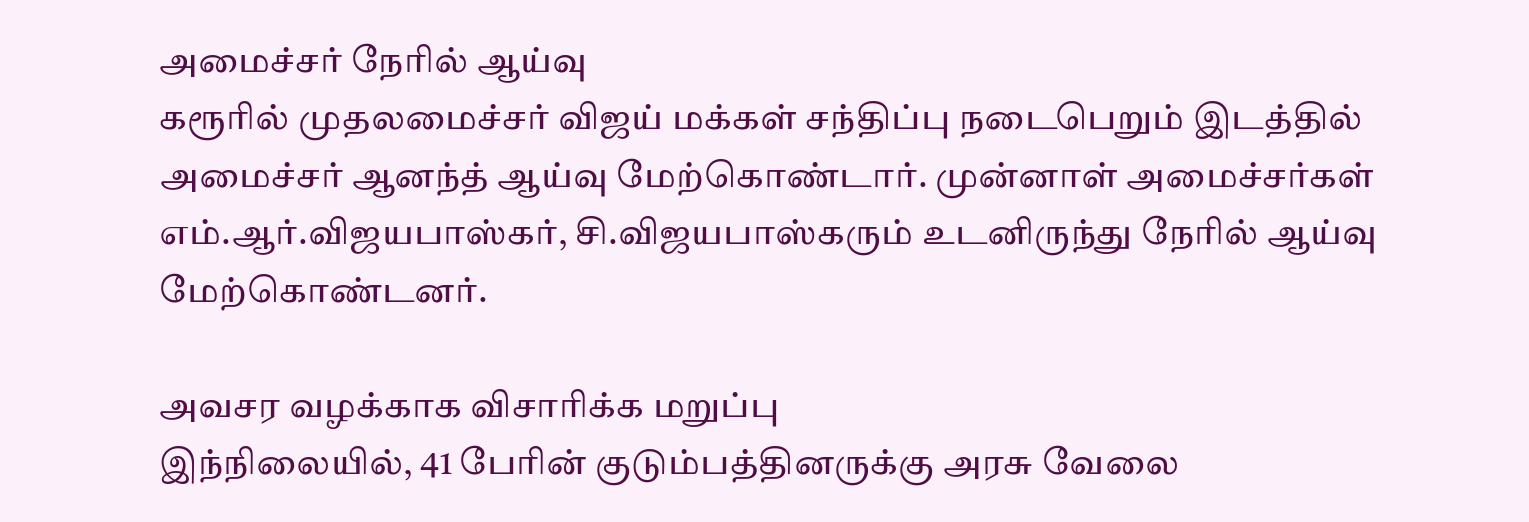அமைச்சர் நேரில் ஆய்வு
கரூரில் முதலமைச்சர் விஜய் மக்கள் சந்திப்பு நடைபெறும் இடத்தில் அமைச்சர் ஆனந்த் ஆய்வு மேற்கொண்டார். முன்னாள் அமைச்சர்கள் எம்.ஆர்.விஜயபாஸ்கர், சி.விஜயபாஸ்கரும் உடனிருந்து நேரில் ஆய்வு மேற்கொண்டனர்.

அவசர வழக்காக விசாரிக்க மறுப்பு
இந்நிலையில், 41 பேரின் குடும்பத்தினருக்கு அரசு வேலை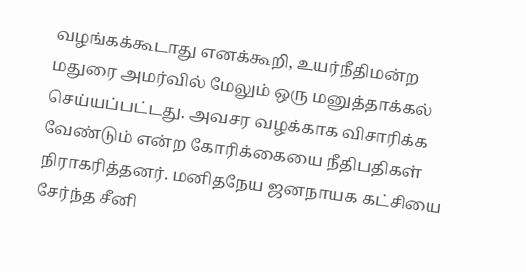வழங்கக்கூடாது எனக்கூறி, உயர்நீதிமன்ற மதுரை அமர்வில் மேலும் ஒரு மனுத்தாக்கல் செய்யப்பட்டது. அவசர வழக்காக விசாரிக்க வேண்டும் என்ற கோரிக்கையை நீதிபதிகள் நிராகரித்தனர். மனிதநேய ஜனநாயக கட்சியை சேர்ந்த சீனி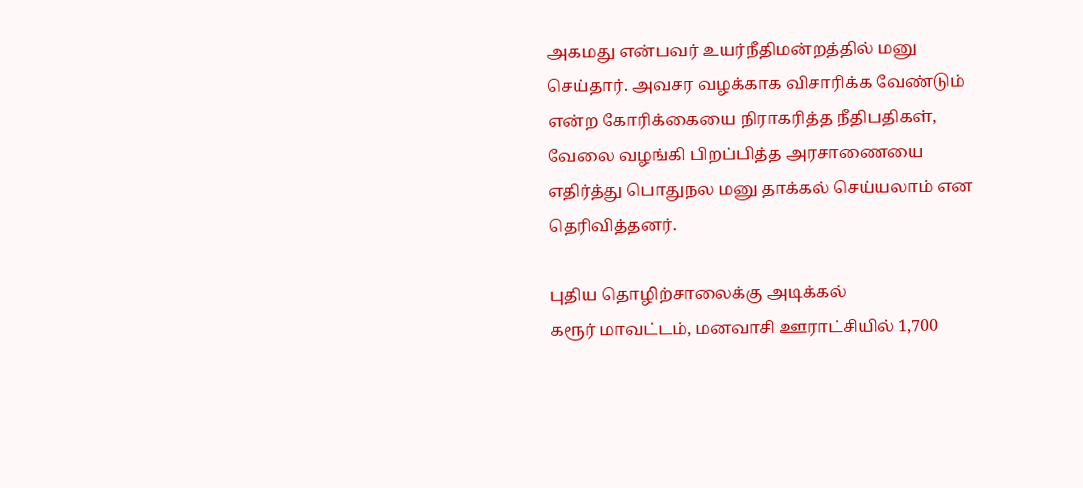அகமது என்பவர் உயர்நீதிமன்றத்தில் மனு செய்தார். அவசர வழக்காக விசாரிக்க வேண்டும் என்ற கோரிக்கையை நிராகரித்த நீதிபதிகள், வேலை வழங்கி பிறப்பித்த அரசாணையை எதிர்த்து பொதுநல மனு தாக்கல் செய்யலாம் என தெரிவித்தனர்.

புதிய தொழிற்சாலைக்கு அடிக்கல்
கரூர் மாவட்டம், மனவாசி ஊராட்சியில் 1,700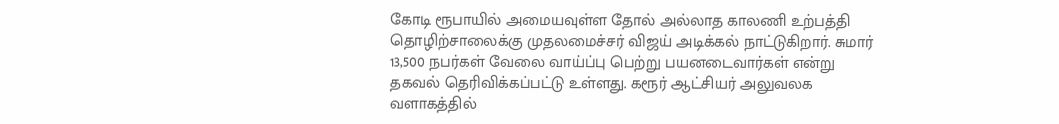கோடி ரூபாயில் அமையவுள்ள தோல் அல்லாத காலணி உற்பத்தி தொழிற்சாலைக்கு முதலமைச்சர் விஜய் அடிக்கல் நாட்டுகிறார். சுமார் 13,500 நபர்கள் வேலை வாய்ப்பு பெற்று பயனடைவார்கள் என்று தகவல் தெரிவிக்கப்பட்டு உள்ளது. கரூர் ஆட்சியர் அலுவலக வளாகத்தில்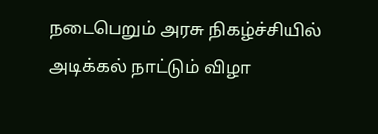நடைபெறும் அரசு நிகழ்ச்சியில் அடிக்கல் நாட்டும் விழா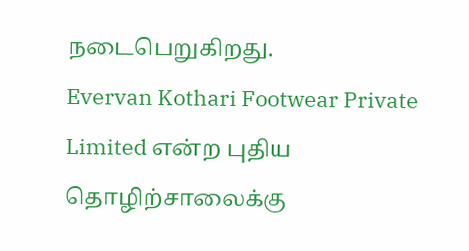நடைபெறுகிறது.
Evervan Kothari Footwear Private Limited என்ற புதிய தொழிற்சாலைக்கு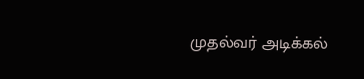முதல்வர் அடிக்கல்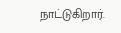நாட்டுகிறார்.